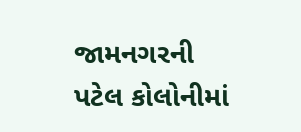જામનગરની પટેલ કોલોનીમાં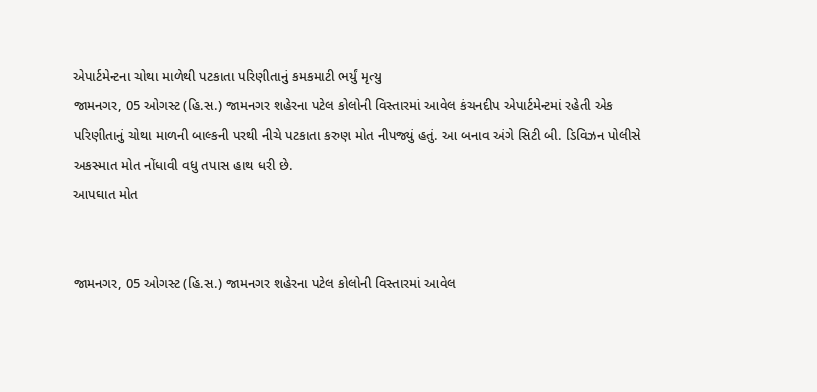એપાર્ટમેન્ટના ચોથા માળેથી પટકાતા પરિણીતાનું કમકમાટી ભર્યું મૃત્યુ
જામનગર, 05 ઓગસ્ટ (હિ.સ.) જામનગર શહેરના પટેલ કોલોની વિસ્તારમાં આવેલ કંચનદીપ એપાર્ટમેન્ટમાં રહેતી એક પરિણીતાનું ચોથા માળની બાલ્કની પરથી નીચે પટકાતા કરુણ મોત નીપજ્યું હતું. આ બનાવ અંગે સિટી બી. ડિવિઝન પોલીસે અકસ્માત મોત નોંધાવી વધુ તપાસ હાથ ધરી છે.
આપઘાત મોત


જામનગર, 05 ઓગસ્ટ (હિ.સ.) જામનગર શહેરના પટેલ કોલોની વિસ્તારમાં આવેલ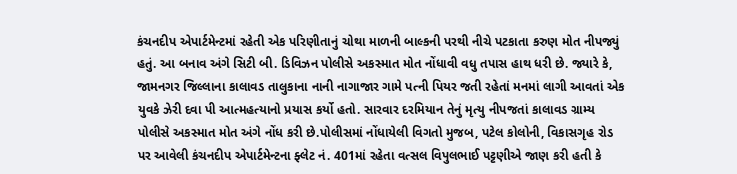કંચનદીપ એપાર્ટમેન્ટમાં રહેતી એક પરિણીતાનું ચોથા માળની બાલ્કની પરથી નીચે પટકાતા કરુણ મોત નીપજ્યું હતું. આ બનાવ અંગે સિટી બી. ડિવિઝન પોલીસે અકસ્માત મોત નોંધાવી વધુ તપાસ હાથ ધરી છે. જ્યારે કે, જામનગર જિલ્લાના કાલાવડ તાલુકાના નાની નાગાજાર ગામે પત્ની પિયર જતી રહેતાં મનમાં લાગી આવતાં એક યુવકે ઝેરી દવા પી આત્મહત્યાનો પ્રયાસ કર્યો હતો. સારવાર દરમિયાન તેનું મૃત્યુ નીપજતાં કાલાવડ ગ્રામ્ય પોલીસે અકસ્માત મોત અંગે નોંધ કરી છે.પોલીસમાં નોંધાયેલી વિગતો મુજબ, પટેલ કોલોની, વિકાસગૃહ રોડ પર આવેલી કંચનદીપ એપાર્ટમેન્ટના ફ્લેટ નં. 401માં રહેતા વત્સલ વિપુલભાઈ પટ્ટણીએ જાણ કરી હતી કે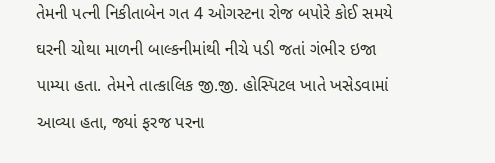તેમની પત્ની નિકીતાબેન ગત 4 ઓગસ્ટના રોજ બપોરે કોઈ સમયે ઘરની ચોથા માળની બાલ્કનીમાંથી નીચે પડી જતાં ગંભીર ઇજા પામ્યા હતા. તેમને તાત્કાલિક જી.જી. હોસ્પિટલ ખાતે ખસેડવામાં આવ્યા હતા, જ્યાં ફરજ પરના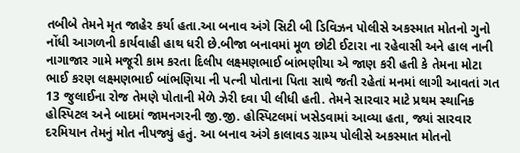તબીબે તેમને મૃત જાહેર કર્યા હતા.આ બનાવ અંગે સિટી બી ડિવિઝન પોલીસે અકસ્માત મોતનો ગુનો નોંધી આગળની કાર્યવાહી હાથ ધરી છે.બીજા બનાવમાં મૂળ છોટી ઈટારા ના રહેવાસી અને હાલ નાની નાગાજાર ગામે મજૂરી કામ કરતા દિલીપ લક્ષ્મણભાઈ બાંભણીયા એ જાણ કરી હતી કે તેમના મોટા ભાઈ કરણ લક્ષ્મણભાઈ બાંભણિયા ની પત્ની પોતાના પિતા સાથે જતી રહેતાં મનમાં લાગી આવતાં ગત 13 જુલાઈના રોજ તેમણે પોતાની મેળે ઝેરી દવા પી લીધી હતી. તેમને સારવાર માટે પ્રથમ સ્થાનિક હોસ્પિટલ અને બાદમાં જામનગરની જી.જી. હોસ્પિટલમાં ખસેડવામાં આવ્યા હતા, જ્યાં સારવાર દરમિયાન તેમનું મોત નીપજ્યું હતું. આ બનાવ અંગે કાલાવડ ગ્રામ્ય પોલીસે અકસ્માત મોતનો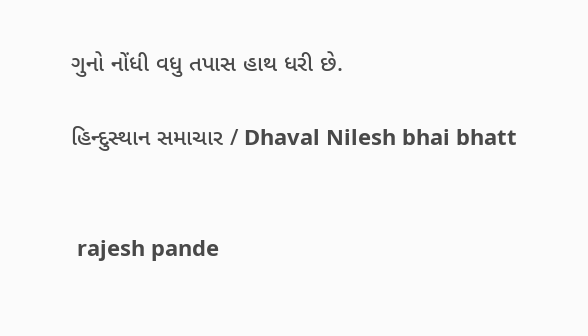ગુનો નોંધી વધુ તપાસ હાથ ધરી છે.

હિન્દુસ્થાન સમાચાર / Dhaval Nilesh bhai bhatt


 rajesh pande